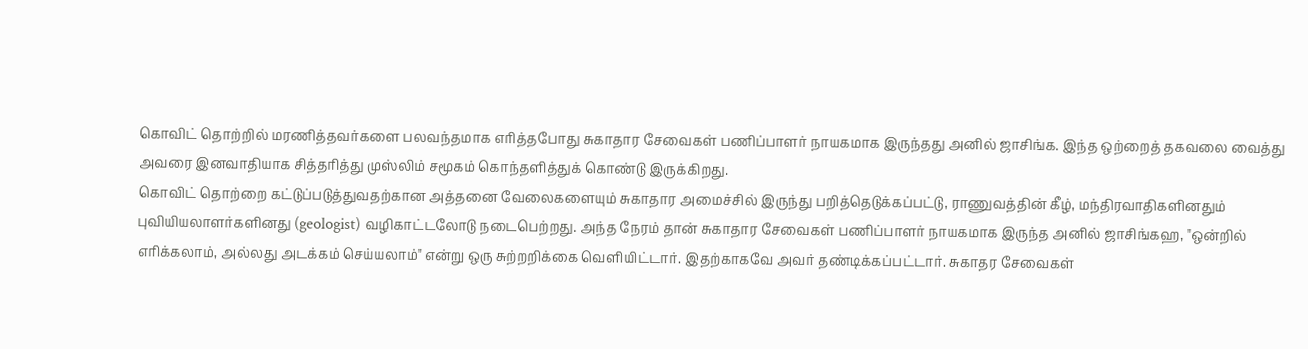கொவிட் தொற்றில் மரணித்தவர்களை பலவந்தமாக எரித்தபோது சுகாதார சேவைகள் பணிப்பாளர் நாயகமாக இருந்தது அனில் ஜாசிங்க. இந்த ஒற்றைத் தகவலை வைத்து அவரை இனவாதியாக சித்தரித்து முஸ்லிம் சமூகம் கொந்தளித்துக் கொண்டு இருக்கிறது.
கொவிட் தொற்றை கட்டுப்படுத்துவதற்கான அத்தனை வேலைகளையும் சுகாதார அமைச்சில் இருந்து பறித்தெடுக்கப்பட்டு, ராணுவத்தின் கீழ், மந்திரவாதிகளினதும் புவியியலாளர்களினது (geologist) வழிகாட்டலோடு நடைபெற்றது. அந்த நேரம் தான் சுகாதார சேவைகள் பணிப்பாளர் நாயகமாக இருந்த அனில் ஜாசிங்கஹ, "ஒன்றில் எரிக்கலாம், அல்லது அடக்கம் செய்யலாம்" என்று ஒரு சுற்றறிக்கை வெளியிட்டார். இதற்காகவே அவர் தண்டிக்கப்பட்டார். சுகாதர சேவைகள்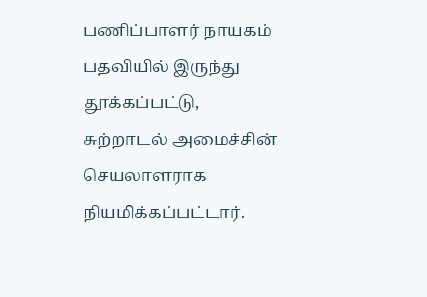பணிப்பாளர் நாயகம் பதவியில் இருந்து தூக்கப்பட்டு, சுற்றாடல் அமைச்சின் செயலாளராக நியமிக்கப்பட்டார்.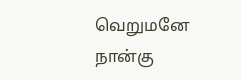வெறுமனே நான்கு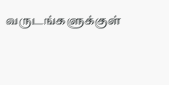வருடங்களுக்குள்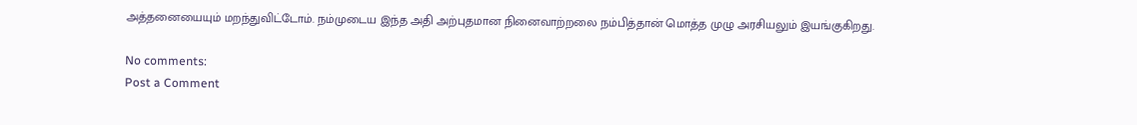அத்தனையையும் மறந்துவிட்டோம். நம்முடைய இந்த அதி அற்புதமான நினைவாற்றலை நம்பித்தான் மொத்த முழு அரசியலும் இயங்குகிறது.

No comments:
Post a Comment